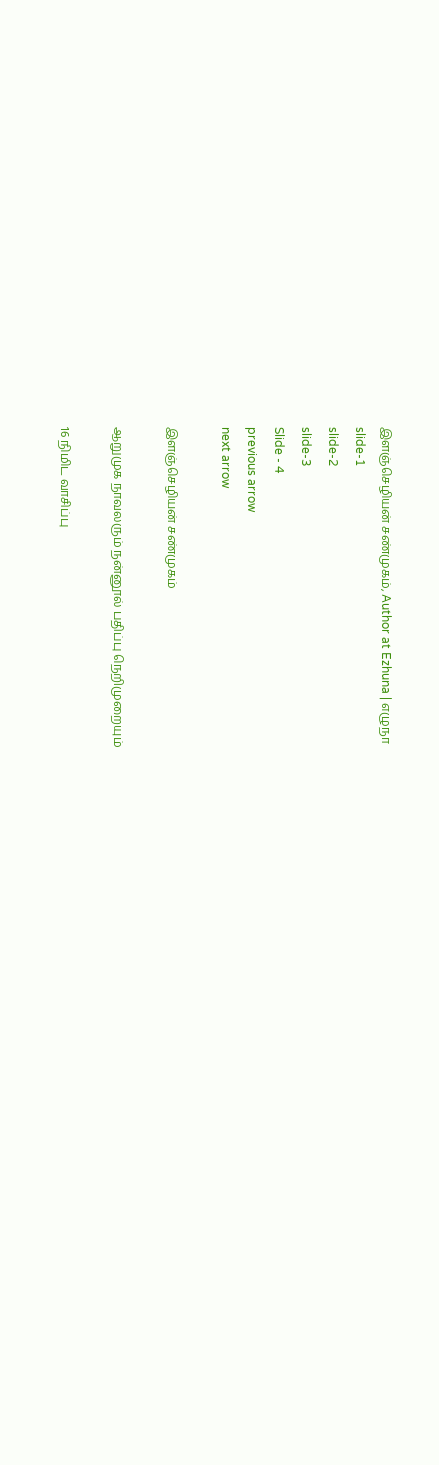இளஞ்செழியன் சண்முகம், Author at Ezhuna | எழுநா
slide-1
slide-2
slide-3
Slide - 4
previous arrow
next arrow

இளஞ்செழியன் சண்முகம்

ஆறுமுக நாவலரும் நன்னூல் பதிப்பு நெறிமுறையும்

16 நிமிட வாசிப்பு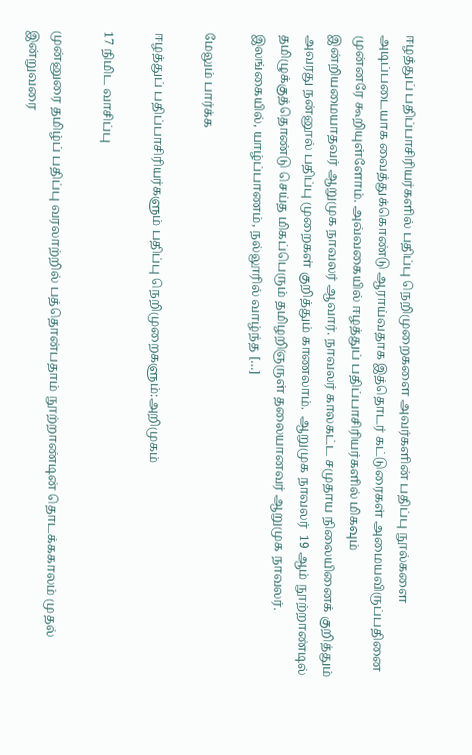ஈழத்துப் பதிப்பாசிரியர்களில் பதிப்பு நெறிமுறைகளை அவர்களின் பதிப்பு நூல்களை அடிப்படையாக வைத்துக்கொண்டு ஆராய்வதாக இத்தொடர் கட்டுரைகள் அமையவிருப்பதினை முன்னரே கூறியுள்ளோம். அவ்வகையில் ஈழத்துப் பதிப்பாசிரியர்களில் மிகவும் இன்றியமையாதவர் ஆறுமுக நாவலர் ஆவார். நாவலர் காலகட்ட சமுதாய நிலையினைக் குறித்தும் அவரது நன்னூல் பதிப்பு முறைகள் குறித்தும் காணலாம்.  ஆறுமுக நாவலர்  19 ஆம் நூற்றாண்டில் தமிழுக்குத்தொண்டு செய்த மிகப்பெரும் தமிழறிஞருள் தலையானவர் ஆறுமுக நாவலர். இலங்கையில், யாழ்ப்பாணம், நல்லூரில் வாழ்ந்த […]

மேலும் பார்க்க

ஈழத்துப் பதிப்பாசிரியர்களும் பதிப்பு நெறிமுறைகளும்:அறிமுகம்

17 நிமிட வாசிப்பு

முன்னுரை தமிழ்ப் பதிப்பு வரலாற்றில் பத்தொன்பதாம் நூற்றாண்டின் தொடக்ககாலம் முதல் இன்றுவரை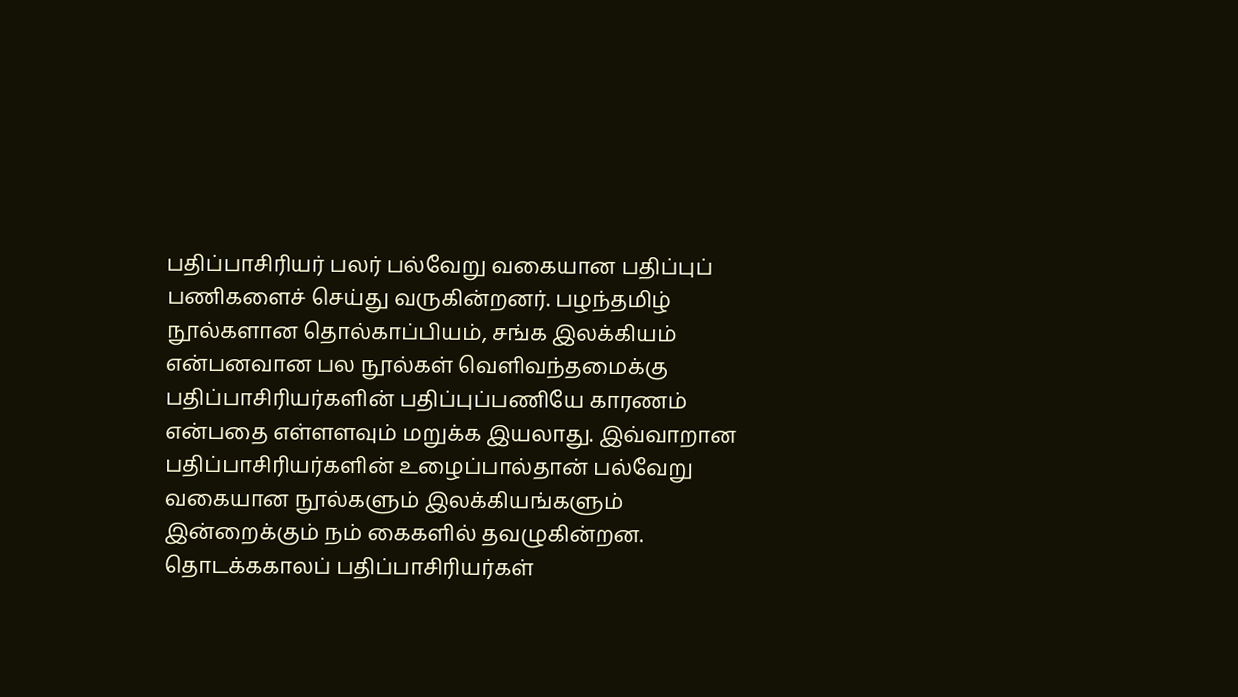பதிப்பாசிரியர் பலர் பல்வேறு வகையான பதிப்புப் பணிகளைச் செய்து வருகின்றனர். பழந்தமிழ் நூல்களான தொல்காப்பியம், சங்க இலக்கியம் என்பனவான பல நூல்கள் வெளிவந்தமைக்கு பதிப்பாசிரியர்களின் பதிப்புப்பணியே காரணம் என்பதை எள்ளளவும் மறுக்க இயலாது. இவ்வாறான பதிப்பாசிரியர்களின் உழைப்பால்தான் பல்வேறு வகையான நூல்களும் இலக்கியங்களும் இன்றைக்கும் நம் கைகளில் தவழுகின்றன. தொடக்ககாலப் பதிப்பாசிரியர்கள்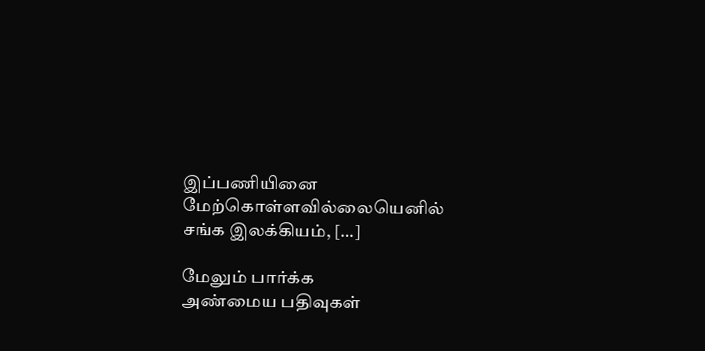இப்பணியினை மேற்கொள்ளவில்லையெனில் சங்க இலக்கியம், […]

மேலும் பார்க்க
அண்மைய பதிவுகள்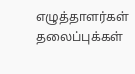எழுத்தாளர்கள்
தலைப்புக்கள்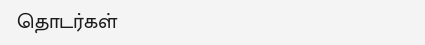தொடர்கள்